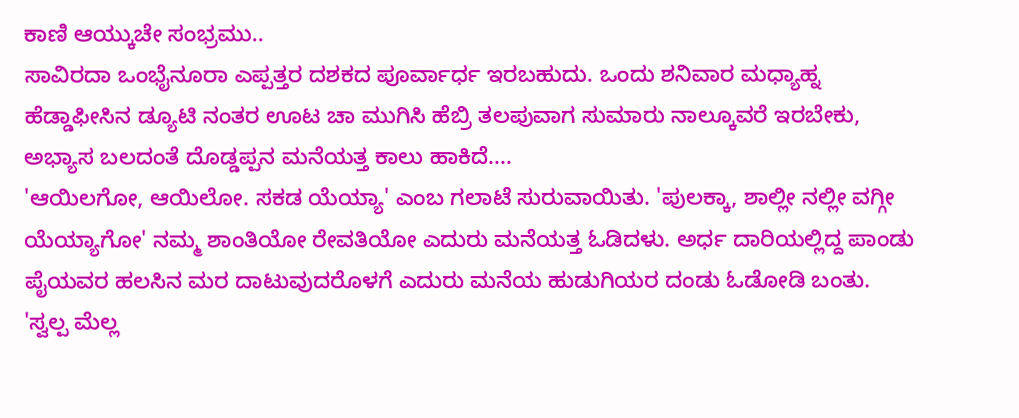ಕಾಣಿ ಆಯ್ಕುಚೇ ಸಂಭ್ರಮು..
ಸಾವಿರದಾ ಒಂಭೈನೂರಾ ಎಪ್ಪತ್ತರ ದಶಕದ ಪೂರ್ವಾರ್ಧ ಇರಬಹುದು. ಒಂದು ಶನಿವಾರ ಮಧ್ಯಾಹ್ನ ಹೆಡ್ಡಾಫೀಸಿನ ಡ್ಯೂಟಿ ನಂತರ ಊಟ ಚಾ ಮುಗಿಸಿ ಹೆಬ್ರಿ ತಲಪುವಾಗ ಸುಮಾರು ನಾಲ್ಕೂವರೆ ಇರಬೇಕು, ಅಭ್ಯಾಸ ಬಲದಂತೆ ದೊಡ್ಡಪ್ಪನ ಮನೆಯತ್ತ ಕಾಲು ಹಾಕಿದೆ....
'ಆಯಿಲಗೋ, ಆಯಿಲೋ. ಸಕಡ ಯೆಯ್ಯಾ' ಎಂಬ ಗಲಾಟೆ ಸುರುವಾಯಿತು. 'ಪುಲಕ್ಕಾ, ಶಾಲ್ಲೀ ನಲ್ಲೀ ವಗ್ಗೀ ಯೆಯ್ಯಾಗೋ' ನಮ್ಮ ಶಾಂತಿಯೋ ರೇವತಿಯೋ ಎದುರು ಮನೆಯತ್ತ ಓಡಿದಳು. ಅರ್ಧ ದಾರಿಯಲ್ಲಿದ್ದ ಪಾಂಡು ಪೈಯವರ ಹಲಸಿನ ಮರ ದಾಟುವುದರೊಳಗೆ ಎದುರು ಮನೆಯ ಹುಡುಗಿಯರ ದಂಡು ಓಡೋಡಿ ಬಂತು.
'ಸ್ವಲ್ಪ ಮೆಲ್ಲ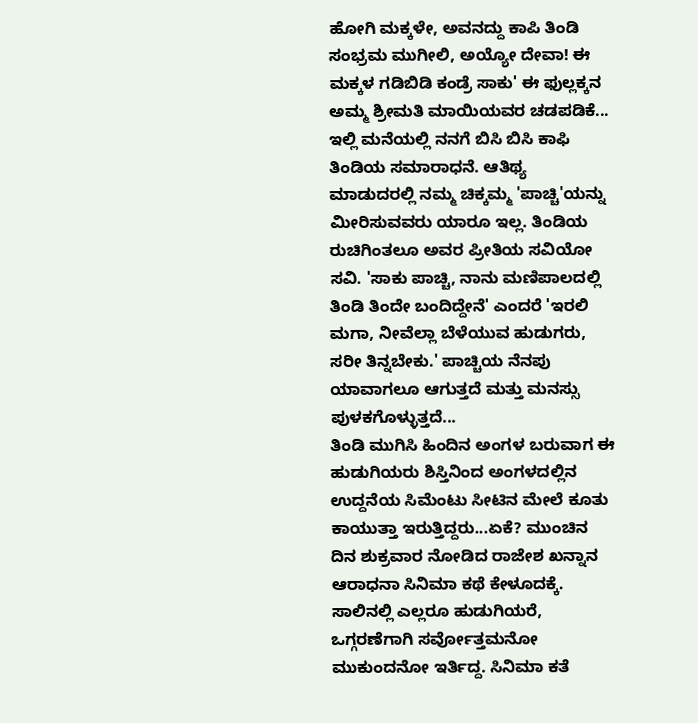ಹೋಗಿ ಮಕ್ಕಳೇ, ಅವನದ್ದು ಕಾಪಿ ತಿಂಡಿ ಸಂಭ್ರಮ ಮುಗೀಲಿ, ಅಯ್ಯೋ ದೇವಾ! ಈ ಮಕ್ಕಳ ಗಡಿಬಿಡಿ ಕಂಡ್ರೆ ಸಾಕು' ಈ ಫುಲ್ಲಕ್ಕನ ಅಮ್ಮ ಶ್ರೀಮತಿ ಮಾಯಿಯವರ ಚಡಪಡಿಕೆ...
ಇಲ್ಲಿ ಮನೆಯಲ್ಲಿ ನನಗೆ ಬಿಸಿ ಬಿಸಿ ಕಾಫಿ ತಿಂಡಿಯ ಸಮಾರಾಧನೆ. ಆತಿಥ್ಯ ಮಾಡುದರಲ್ಲಿ ನಮ್ಮ ಚಿಕ್ಕಮ್ಮ 'ಪಾಚ್ಚಿ'ಯನ್ನು ಮೀರಿಸುವವರು ಯಾರೂ ಇಲ್ಲ. ತಿಂಡಿಯ ರುಚಿಗಿಂತಲೂ ಅವರ ಪ್ರೀತಿಯ ಸವಿಯೋ ಸವಿ. 'ಸಾಕು ಪಾಚ್ಚಿ, ನಾನು ಮಣಿಪಾಲದಲ್ಲಿ ತಿಂಡಿ ತಿಂದೇ ಬಂದಿದ್ದೇನೆ' ಎಂದರೆ 'ಇರಲಿ ಮಗಾ, ನೀವೆಲ್ಲಾ ಬೆಳೆಯುವ ಹುಡುಗರು, ಸರೀ ತಿನ್ನಬೇಕು.' ಪಾಚ್ಚಿಯ ನೆನಪು ಯಾವಾಗಲೂ ಆಗುತ್ತದೆ ಮತ್ತು ಮನಸ್ಸು ಪುಳಕಗೊಳ್ಳುತ್ತದೆ...
ತಿಂಡಿ ಮುಗಿಸಿ ಹಿಂದಿನ ಅಂಗಳ ಬರುವಾಗ ಈ ಹುಡುಗಿಯರು ಶಿಸ್ತಿನಿಂದ ಅಂಗಳದಲ್ಲಿನ ಉದ್ದನೆಯ ಸಿಮೆಂಟು ಸೀಟಿನ ಮೇಲೆ ಕೂತು ಕಾಯುತ್ತಾ ಇರುತ್ತಿದ್ದರು...ಏಕೆ? ಮುಂಚಿನ ದಿನ ಶುಕ್ರವಾರ ನೋಡಿದ ರಾಜೇಶ ಖನ್ನಾನ ಆರಾಧನಾ ಸಿನಿಮಾ ಕಥೆ ಕೇಳೂದಕ್ಕೆ. ಸಾಲಿನಲ್ಲಿ ಎಲ್ಲರೂ ಹುಡುಗಿಯರೆ, ಒಗ್ಗರಣೆಗಾಗಿ ಸರ್ವೋತ್ತಮನೋ ಮುಕುಂದನೋ ಇರ್ತಿದ್ದ. ಸಿನಿಮಾ ಕತೆ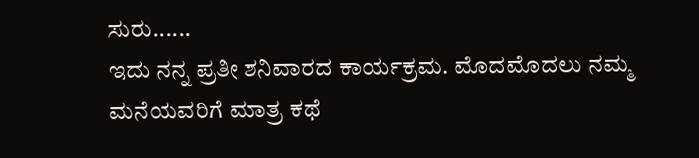ಸುರು......
ಇದು ನನ್ನ ಪ್ರತೀ ಶನಿವಾರದ ಕಾರ್ಯಕ್ರಮ. ಮೊದಮೊದಲು ನಮ್ಮ ಮನೆಯವರಿಗೆ ಮಾತ್ರ ಕಥೆ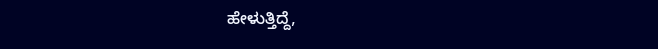ಹೇಳುತ್ತಿದ್ದೆ,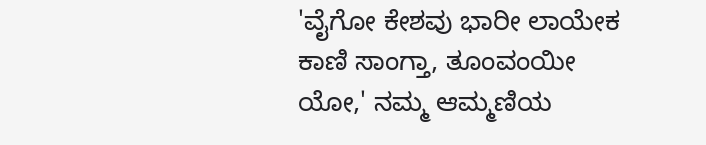'ವೈಗೋ ಕೇಶವು ಭಾರೀ ಲಾಯೇಕ ಕಾಣಿ ಸಾಂಗ್ತಾ, ತೂಂವಂಯೀ ಯೋ,' ನಮ್ಮ ಆಮ್ಮಣಿಯ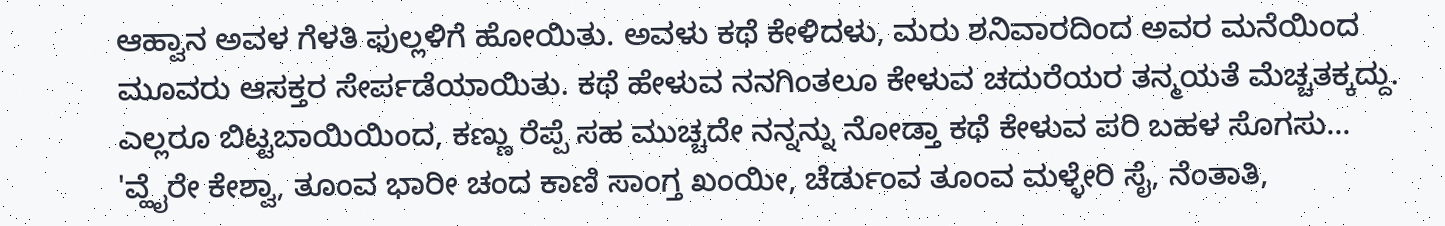ಆಹ್ವಾನ ಅವಳ ಗೆಳತಿ ಫುಲ್ಲಳಿಗೆ ಹೋಯಿತು. ಅವಳು ಕಥೆ ಕೇಳಿದಳು, ಮರು ಶನಿವಾರದಿಂದ ಅವರ ಮನೆಯಿಂದ ಮೂವರು ಆಸಕ್ತರ ಸೇರ್ಪಡೆಯಾಯಿತು. ಕಥೆ ಹೇಳುವ ನನಗಿಂತಲೂ ಕೇಳುವ ಚದುರೆಯರ ತನ್ಮಯತೆ ಮೆಚ್ಚತಕ್ಕದ್ದು. ಎಲ್ಲರೂ ಬಿಟ್ಟಬಾಯಿಯಿಂದ, ಕಣ್ಣು ರೆಪ್ಪೆ ಸಹ ಮುಚ್ಚದೇ ನನ್ನನ್ನು ನೋಡ್ತಾ ಕಥೆ ಕೇಳುವ ಪರಿ ಬಹಳ ಸೊಗಸು...
'ವ್ಹೈರೇ ಕೇಶ್ವಾ, ತೂಂವ ಭಾರೀ ಚಂದ ಕಾಣಿ ಸಾಂಗ್ತ ಖಂಯೀ, ಚೆರ್ಡುಂವ ತೂಂವ ಮಳ್ಳೇರಿ ಸೈ, ನೆಂತಾತಿ,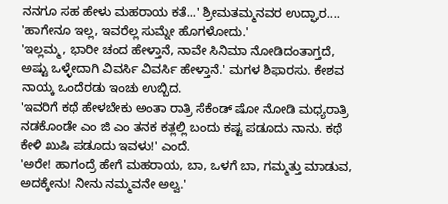ನನಗೂ ಸಹ ಹೇಳು ಮಹರಾಯ ಕತೆ...' ಶ್ರೀಮತಮ್ಮನವರ ಉದ್ಘಾರ....
'ಹಾಗೇನೂ ಇಲ್ಲ, ಇವರೆಲ್ಲ ಸುಮ್ನೇ ಹೊಗಳೋದು.'
'ಇಲ್ಲಮ್ಮ, ಭಾರೀ ಚಂದ ಹೇಳ್ತಾನೆ, ನಾವೇ ಸಿನಿಮಾ ನೋಡಿದಂತಾಗ್ತದೆ, ಅಷ್ಟು ಒಳ್ಳೇದಾಗಿ ವಿವರ್ಸಿ ವಿವರ್ಸಿ ಹೇಳ್ತಾನೆ.' ಮಗಳ ಶಿಫಾರಸು. ಕೇಶವ ನಾಯ್ಕ ಒಂದೆರಡು ಇಂಚು ಉಬ್ಬಿದ.
'ಇವರಿಗೆ ಕಥೆ ಹೇಳಬೇಕು ಅಂತಾ ರಾತ್ರಿ ಸೆಕೆಂಡ್ ಷೋ ನೋಡಿ ಮಧ್ಯರಾತ್ರಿ ನಡಕೊಂಡೇ ಎಂ ಜಿ ಎಂ ತನಕ ಕತ್ಲಲ್ಲಿ ಬಂದು ಕಷ್ಟ ಪಡೂದು ನಾನು. ಕಥೆ ಕೇಳಿ ಖುಷಿ ಪಡೂದು ಇವಳು!' ಎಂದೆ.
'ಅರೇ! ಹಾಗಂದ್ರೆ ಹೇಗೆ ಮಹರಾಯ, ಬಾ, ಒಳಗೆ ಬಾ, ಗಮ್ಮತ್ತು ಮಾಡುವ, ಅದಕ್ಕೇನು! ನೀನು ನಮ್ಮವನೇ ಅಲ್ವ.'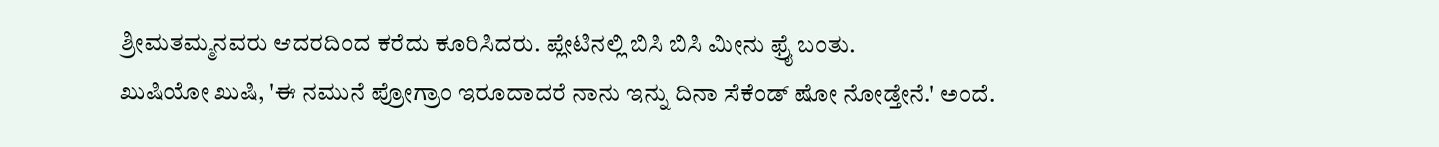ಶ್ರೀಮತಮ್ಮನವರು ಆದರದಿಂದ ಕರೆದು ಕೂರಿಸಿದರು. ಪ್ಲೇಟಿನಲ್ಲಿ ಬಿಸಿ ಬಿಸಿ ಮೀನು ಫ್ರೈ ಬಂತು.
ಖುಷಿಯೋ ಖುಷಿ, 'ಈ ನಮುನೆ ಪ್ರೋಗ್ರಾಂ ಇರೂದಾದರೆ ನಾನು ಇನ್ನು ದಿನಾ ಸೆಕೆಂಡ್ ಷೋ ನೋಡ್ತೇನೆ.' ಅಂದೆ.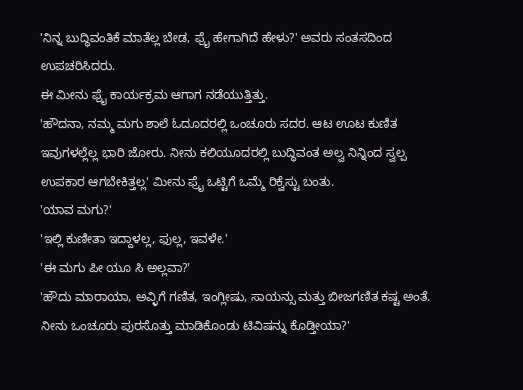'ನಿನ್ನ ಬುದ್ಧಿವಂತಿಕೆ ಮಾತೆಲ್ಲ ಬೇಡ, ಫ್ರೈ ಹೇಗಾಗಿದೆ ಹೇಳು?' ಅವರು ಸಂತಸದಿಂದ ಉಪಚರಿಸಿದರು.
ಈ ಮೀನು ಫ್ರೈ ಕಾರ್ಯಕ್ರಮ ಆಗಾಗ ನಡೆಯುತ್ತಿತ್ತು.
'ಹೌದನಾ, ನಮ್ಮ ಮಗು ಶಾಲೆ ಓದೂದರಲ್ಲಿ ಒಂಚೂರು ಸದರ. ಆಟ ಊಟ ಕುಣಿತ ಇವುಗಳಲ್ಲೆಲ್ಲ ಭಾರಿ ಜೋರು. ನೀನು ಕಲಿಯೂದರಲ್ಲಿ ಬುದ್ಧಿವಂತ ಅಲ್ವ ನಿನ್ನಿಂದ ಸ್ವಲ್ಪ ಉಪಕಾರ ಆಗಬೇಕಿತ್ತಲ್ಲ' ಮೀನು ಫ್ರೈ ಒಟ್ಟಿಗೆ ಒಮ್ಮೆ ರಿಕ್ವೆಸ್ಟು ಬಂತು.
'ಯಾವ ಮಗು?'
'ಇಲ್ಲಿ ಕುಣೀತಾ ಇದ್ದಾಳಲ್ಲ, ಫುಲ್ಲ, ಇವಳೇ.'
'ಈ ಮಗು ಪೀ ಯೂ ಸಿ ಅಲ್ಲವಾ?'
'ಹೌದು ಮಾರಾಯಾ, ಅವ್ಳಿಗೆ ಗಣಿತ, ಇಂಗ್ಲೀಷು, ಸಾಯನ್ಸು ಮತ್ತು ಬೀಜಗಣಿತ ಕಷ್ಟ ಅಂತೆ. ನೀನು ಒಂಚೂರು ಪುರಸೊತ್ತು ಮಾಡಿಕೊಂಡು ಟಿವಿಷನ್ನು ಕೊಡ್ತೀಯಾ?'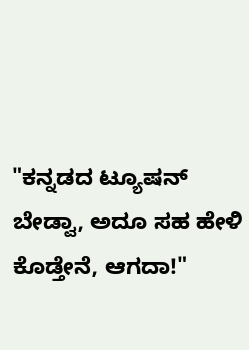"ಕನ್ನಡದ ಟ್ಯೂಷನ್ ಬೇಡ್ವಾ, ಅದೂ ಸಹ ಹೇಳಿ ಕೊಡ್ತೇನೆ, ಆಗದಾ!"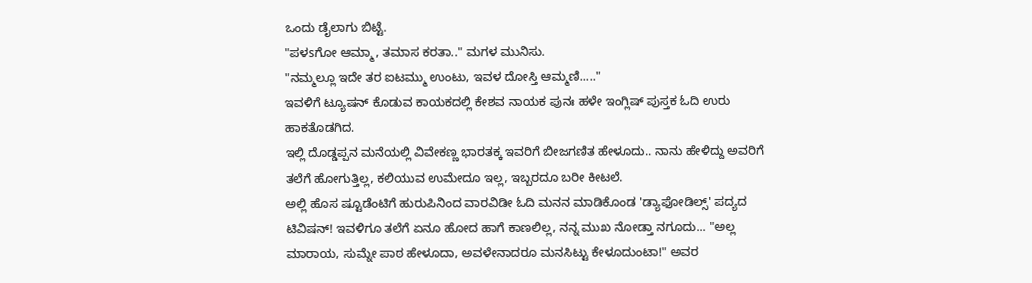ಒಂದು ಡೈಲಾಗು ಬಿಟ್ಟೆ.
"ಪಳsಗೋ ಆಮ್ಮಾ, ತಮಾಸ ಕರತಾ.." ಮಗಳ ಮುನಿಸು.
"ನಮ್ಮಲ್ಲೂ ಇದೇ ತರ ಐಟಮ್ಮು ಉಂಟು, ಇವಳ ದೋಸ್ತಿ ಆಮ್ಮಣಿ....."
ಇವಳಿಗೆ ಟ್ಯೂಷನ್ ಕೊಡುವ ಕಾಯಕದಲ್ಲಿ ಕೇಶವ ನಾಯಕ ಪುನಃ ಹಳೇ ಇಂಗ್ಲಿಷ್ ಪುಸ್ತಕ ಓದಿ ಉರು ಹಾಕತೊಡಗಿದ.
ಇಲ್ಲಿ ದೊಡ್ಡಪ್ಪನ ಮನೆಯಲ್ಲಿ ವಿವೇಕಣ್ಣ ಭಾರತಕ್ಕ ಇವರಿಗೆ ಬೀಜಗಣಿತ ಹೇಳೂದು.. ನಾನು ಹೇಳಿದ್ದು ಅವರಿಗೆ ತಲೆಗೆ ಹೋಗುತ್ತಿಲ್ಲ, ಕಲಿಯುವ ಉಮೇದೂ ಇಲ್ಲ, ಇಬ್ಬರದೂ ಬರೀ ಕೀಟಲೆ.
ಅಲ್ಲಿ ಹೊಸ ಷ್ಟೂಡೆಂಟಿಗೆ ಹುರುಪಿನಿಂದ ವಾರವಿಡೀ ಓದಿ ಮನನ ಮಾಡಿಕೊಂಡ 'ಡ್ಯಾಫೋಡಿಲ್ಸ್' ಪದ್ಯದ ಟಿವಿಷನ್! ಇವಳಿಗೂ ತಲೆಗೆ ಏನೂ ಹೋದ ಹಾಗೆ ಕಾಣಲಿಲ್ಲ, ನನ್ನ ಮುಖ ನೋಡ್ತಾ ನಗೂದು... "ಅಲ್ಲ ಮಾರಾಯ, ಸುಮ್ನೇ ಪಾಠ ಹೇಳೂದಾ, ಅವಳೇನಾದರೂ ಮನಸಿಟ್ಟು ಕೇಳೂದುಂಟಾ!" ಅವರ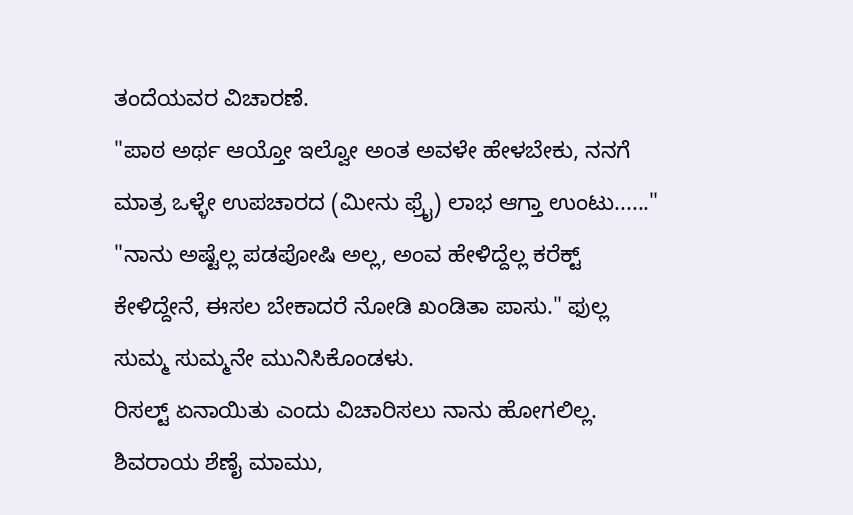ತಂದೆಯವರ ವಿಚಾರಣೆ.
"ಪಾಠ ಅರ್ಥ ಆಯ್ತೋ ಇಲ್ವೋ ಅಂತ ಅವಳೇ ಹೇಳಬೇಕು, ನನಗೆ ಮಾತ್ರ ಒಳ್ಳೇ ಉಪಚಾರದ (ಮೀನು ಫ್ರೈ) ಲಾಭ ಆಗ್ತಾ ಉಂಟು......"
"ನಾನು ಅಷ್ಟೆಲ್ಲ ಪಡಪೋಷಿ ಅಲ್ಲ, ಅಂವ ಹೇಳಿದ್ದೆಲ್ಲ ಕರೆಕ್ಟ್ ಕೇಳಿದ್ದೇನೆ, ಈಸಲ ಬೇಕಾದರೆ ನೋಡಿ ಖಂಡಿತಾ ಪಾಸು." ಫುಲ್ಲ ಸುಮ್ಮ ಸುಮ್ಮನೇ ಮುನಿಸಿಕೊಂಡಳು.
ರಿಸಲ್ಟ್ ಏನಾಯಿತು ಎಂದು ವಿಚಾರಿಸಲು ನಾನು ಹೋಗಲಿಲ್ಲ.
ಶಿವರಾಯ ಶೆಣೈ ಮಾಮು,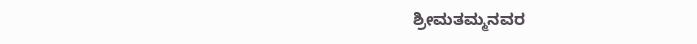ಶ್ರೀಮತಮ್ಮನವರ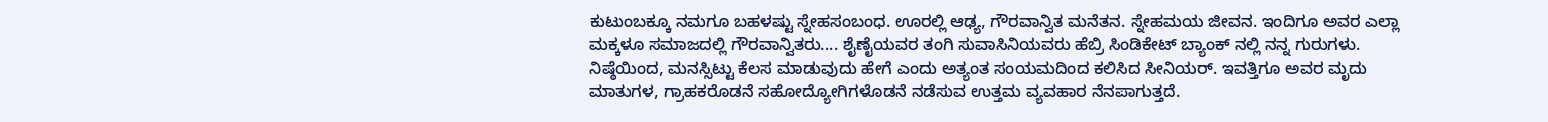ಕುಟುಂಬಕ್ಕೂ ನಮಗೂ ಬಹಳಷ್ಟು ಸ್ನೇಹಸಂಬಂಧ. ಊರಲ್ಲಿ ಆಢ್ಯ, ಗೌರವಾನ್ವಿತ ಮನೆತನ. ಸ್ನೇಹಮಯ ಜೀವನ. ಇಂದಿಗೂ ಅವರ ಎಲ್ಲಾ ಮಕ್ಕಳೂ ಸಮಾಜದಲ್ಲಿ ಗೌರವಾನ್ವಿತರು.... ಶೈಣೈಯವರ ತಂಗಿ ಸುವಾಸಿನಿಯವರು ಹೆಬ್ರಿ ಸಿಂಡಿಕೇಟ್ ಬ್ಯಾಂಕ್ ನಲ್ಲಿ ನನ್ನ ಗುರುಗಳು. ನಿಷ್ಠೆಯಿಂದ, ಮನಸ್ಸಿಟ್ಟು ಕೆಲಸ ಮಾಡುವುದು ಹೇಗೆ ಎಂದು ಅತ್ಯಂತ ಸಂಯಮದಿಂದ ಕಲಿಸಿದ ಸೀನಿಯರ್. ಇವತ್ತಿಗೂ ಅವರ ಮೃದು ಮಾತುಗಳ, ಗ್ರಾಹಕರೊಡನೆ ಸಹೋದ್ಯೋಗಿಗಳೊಡನೆ ನಡೆಸುವ ಉತ್ತಮ ವ್ಯವಹಾರ ನೆನಪಾಗುತ್ತದೆ.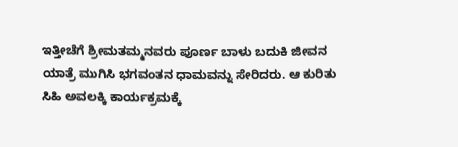ಇತ್ತೀಚೆಗೆ ಶ್ರೀಮತಮ್ಮನವರು ಪೂರ್ಣ ಬಾಳು ಬದುಕಿ ಜೀವನ ಯಾತ್ರೆ ಮುಗಿಸಿ ಭಗವಂತನ ಧಾಮವನ್ನು ಸೇರಿದರು. ಆ ಕುರಿತು ಸಿಹಿ ಅವಲಕ್ಕಿ ಕಾರ್ಯಕ್ರಮಕ್ಕೆ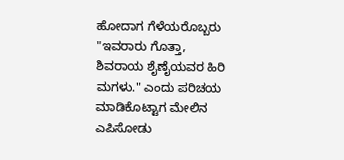ಹೋದಾಗ ಗೆಳೆಯರೊಬ್ಬರು "ಇವರಾರು ಗೊತ್ತಾ, ಶಿವರಾಯ ಶೈಣೈಯವರ ಹಿರಿ ಮಗಳು." ಎಂದು ಪರಿಚಯ ಮಾಡಿಕೊಟ್ಟಾಗ ಮೇಲಿನ ಎಪಿಸೋಡು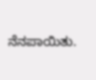ನೆನಪಾಯಿತು.